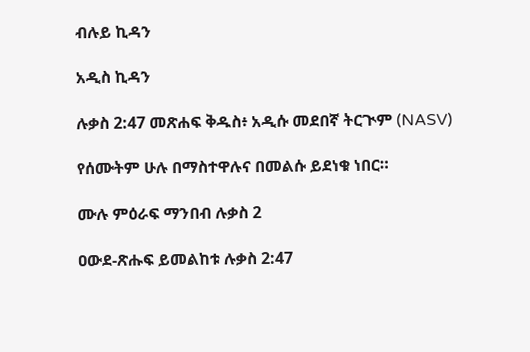ብሉይ ኪዳን

አዲስ ኪዳን

ሉቃስ 2:47 መጽሐፍ ቅዱስ፥ አዲሱ መደበኛ ትርጒም (NASV)

የሰሙትም ሁሉ በማስተዋሉና በመልሱ ይደነቁ ነበር።

ሙሉ ምዕራፍ ማንበብ ሉቃስ 2

ዐውደ-ጽሑፍ ይመልከቱ ሉቃስ 2:47